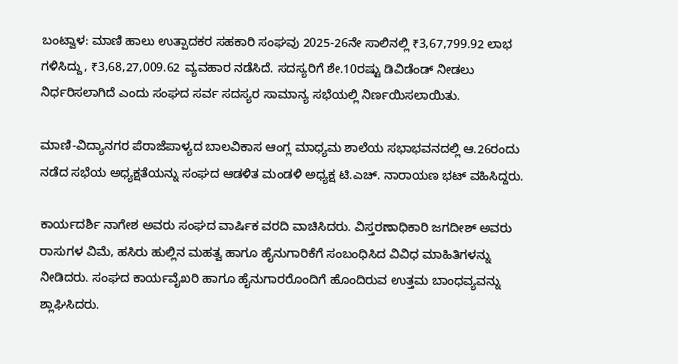ಬಂಟ್ವಾಳ: ಮಾಣಿ ಹಾಲು ಉತ್ಪಾದಕರ ಸಹಕಾರಿ ಸಂಘವು 2025-26ನೇ ಸಾಲಿನಲ್ಲಿ ₹3,67,799.92 ಲಾಭ ಗಳಿಸಿದ್ದು, ₹3,68,27,009.62 ವ್ಯವಹಾರ ನಡೆಸಿದೆ. ಸದಸ್ಯರಿಗೆ ಶೇ.10ರಷ್ಟು ಡಿವಿಡೆಂಡ್ ನೀಡಲು ನಿರ್ಧರಿಸಲಾಗಿದೆ ಎಂದು ಸಂಘದ ಸರ್ವ ಸದಸ್ಯರ ಸಾಮಾನ್ಯ ಸಭೆಯಲ್ಲಿ ನಿರ್ಣಯಿಸಲಾಯಿತು.

ಮಾಣಿ-ವಿದ್ಯಾನಗರ ಪೆರಾಜೆಪಾಳ್ಯದ ಬಾಲವಿಕಾಸ ಆಂಗ್ಲ ಮಾಧ್ಯಮ ಶಾಲೆಯ ಸಭಾಭವನದಲ್ಲಿ ಆ.26ರಂದು ನಡೆದ ಸಭೆಯ ಅಧ್ಯಕ್ಷತೆಯನ್ನು ಸಂಘದ ಆಡಳಿತ ಮಂಡಳಿ ಅಧ್ಯಕ್ಷ ಟಿ.ಎಚ್. ನಾರಾಯಣ ಭಟ್ ವಹಿಸಿದ್ದರು.

ಕಾರ್ಯದರ್ಶಿ ನಾಗೇಶ ಅವರು ಸಂಘದ ವಾರ್ಷಿಕ ವರದಿ ವಾಚಿಸಿದರು. ವಿಸ್ತರಣಾಧಿಕಾರಿ ಜಗದೀಶ್ ಅವರು ರಾಸುಗಳ ವಿಮೆ, ಹಸಿರು ಹುಲ್ಲಿನ ಮಹತ್ವ ಹಾಗೂ ಹೈನುಗಾರಿಕೆಗೆ ಸಂಬಂಧಿಸಿದ ವಿವಿಧ ಮಾಹಿತಿಗಳನ್ನು ನೀಡಿದರು. ಸಂಘದ ಕಾರ್ಯವೈಖರಿ ಹಾಗೂ ಹೈನುಗಾರರೊಂದಿಗೆ ಹೊಂದಿರುವ ಉತ್ತಮ ಬಾಂಧವ್ಯವನ್ನು ಶ್ಲಾಘಿಸಿದರು.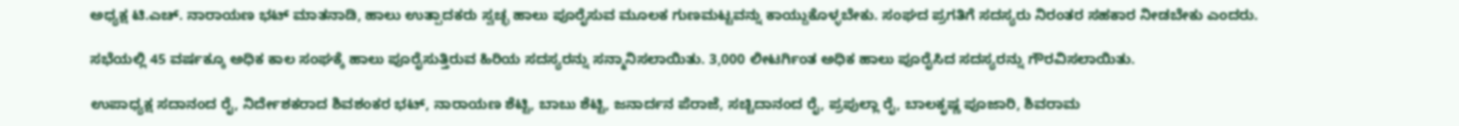ಅಧ್ಯಕ್ಷ ಟಿ.ಎಚ್. ನಾರಾಯಣ ಭಟ್ ಮಾತನಾಡಿ, ಹಾಲು ಉತ್ಪಾದಕರು ಸ್ವಚ್ಛ ಹಾಲು ಪೂರೈಸುವ ಮೂಲಕ ಗುಣಮಟ್ಟವನ್ನು ಕಾಯ್ದುಕೊಳ್ಳಬೇಕು. ಸಂಘದ ಪ್ರಗತಿಗೆ ಸದಸ್ಯರು ನಿರಂತರ ಸಹಕಾರ ನೀಡಬೇಕು ಎಂದರು.

ಸಭೆಯಲ್ಲಿ 45 ವರ್ಷಕ್ಕೂ ಅಧಿಕ ಕಾಲ ಸಂಘಕ್ಕೆ ಹಾಲು ಪೂರೈಸುತ್ತಿರುವ ಹಿರಿಯ ಸದಸ್ಯರನ್ನು ಸನ್ಮಾನಿಸಲಾಯಿತು. 3,000 ಲೀಟರ್ಗಿಂತ ಅಧಿಕ ಹಾಲು ಪೂರೈಸಿದ ಸದಸ್ಯರನ್ನು ಗೌರವಿಸಲಾಯಿತು.

ಉಪಾಧ್ಯಕ್ಷ ಸದಾನಂದ ರೈ, ನಿರ್ದೇಶಕರಾದ ಶಿವಶಂಕರ ಭಟ್, ನಾರಾಯಣ ಶೆಟ್ಟಿ, ಬಾಬು ಶೆಟ್ಟಿ, ಜನಾರ್ದನ ಪೆರಾಜೆ, ಸಚ್ಚಿದಾನಂದ ರೈ, ಪ್ರಪುಲ್ಲಾ ರೈ, ಬಾಲಕೃಷ್ಣ ಪೂಜಾರಿ, ಶಿವರಾಮ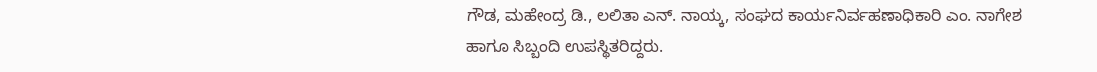ಗೌಡ, ಮಹೇಂದ್ರ ಡಿ., ಲಲಿತಾ ಎನ್. ನಾಯ್ಕ, ಸಂಘದ ಕಾರ್ಯನಿರ್ವಹಣಾಧಿಕಾರಿ ಎಂ. ನಾಗೇಶ ಹಾಗೂ ಸಿಬ್ಬಂದಿ ಉಪಸ್ಥಿತರಿದ್ದರು.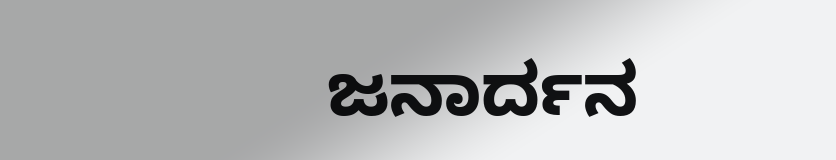ಜನಾರ್ದನ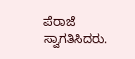ಪೆರಾಜೆ ಸ್ವಾಗತಿಸಿದರು.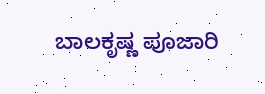ಬಾಲಕೃಷ್ಣ ಪೂಜಾರಿ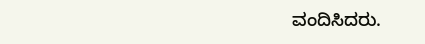ವಂದಿಸಿದರು.